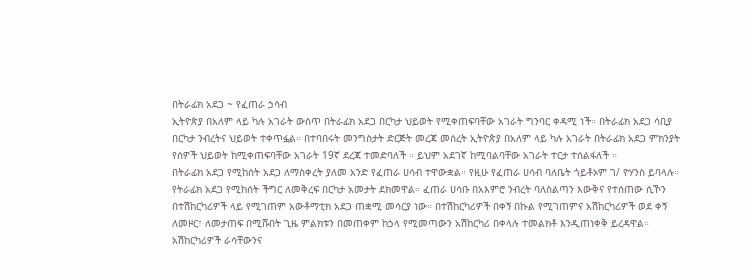በትራፊክ አደጋ ~ የፈጠራ ኃሳብ
ኢትዮጵያ በአለም ላይ ካሉ አገራት ውስጥ በትራፊክ አደጋ በርካታ ህይወት የሚቀጠፍባቸው አገራት ግንባር ቀዳሚ ነች። በትራፊክ አደጋ ሳቢያ በርካታ ንብረትና ህይወት ተቀጥፏል። በተባበሩት መንግስታት ድርጅት መረጃ መሰረት ኢትዮጵያ በአለም ላይ ካሉ አገራት በትራፊክ አደጋ ምክንያት የሰዎች ህይወት ከሚቀጠፍባቸው አገራት 19ኛ ደረጃ ተመድባለች ። ይህም አደገኛ ከሚባልባቸው አገራት ተርታ ተሰልፋለች ።
በትራፊክ አደጋ የሚከሰት አደጋ ለማስቀረት ያለመ አንድ የፈጠራ ሀሳብ ተዋውቋል። የዚሁ የፈጠራ ሀሳብ ባለቤት ጎይቶኦም ገ/ ዮሃንስ ይባላሉ።
የትራፊክ አደጋ የሚከሰት ችግር ለመቅረፍ በርካታ አመታት ደክመዋል። ፈጠራ ሀሳቡ በአእምሮ ንብረት ባለስልጣን እውቅና የተሰጠው ሲኾን
በተሽከርካሪዎች ላይ የሚገጠም አውቶማቲክ አደጋ ጠቋሚ መሳርያ ነው። በተሽከርካሪዎች በቀኝ በኩል የሚገጠምና አሽከርካሪዎች ወደ ቀኝ ለመዞር፣ ለመታጠፍ በሚሹበት ጊዜ ምልክቱን በመጠቀም ከኃላ የሚመጣውን አሽከርካሪ በቀላሉ ተመልክቶ እንዲጠነቀቅ ይረዳዋል።
አሽከርካሪዎች ራሳቸውንና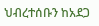ህብረተሰቡን ከአደጋ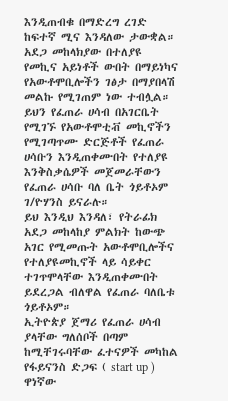እንዲጠብቁ በማድረግ ረገድ ከፍተኛ ሚና እንዳለው ታውቋል። አደጋ መከላክያው በተለያዩ የመኪና አይነቶች ውበት በማይነካና የአውቶሞቢሎችን ገፅታ በማያበላሽ መልኩ የሚገጠም ነው ተብሏል። ይህን የፈጠራ ሀሳብ በአገርቤት የሚገኙ የአውቶሞቲቭ መኪኖችን የሚገጣጥሙ ድርጅቶች የፈጠራ ሀሳቡን እንዲጠቀሙበት የተለያዩ እንቅስቃሴዎች መጀመራቸውን የፈጠራ ሀሳቡ ባለ ቤት ጎይቶኦም ገ/ዮሃንስ ይናራሉ።
ይህ እንዲህ እንዳለ፣ የትራፊክ አደጋ መከላከያ ምልክት ከውጭ አገር የሚመጡት አውቶሞቢሎችና የተለያዩመኪኖች ላይ ሳይቀር ተገጥሞላቸው እንዲጠቀሙበት ይደረጋል ብለዋል የፈጠራ ባለቤቱ ጎይቶኦም።
ኢትዮጵያ ጀማሪ የፈጠራ ሀሳብ ያላቸው ግለሰቦች በጣም ከሚቸገሩባቸው ፈተናዎች መካከል የፋይናንስ ድጋፍ ( start up ) ዋነኛው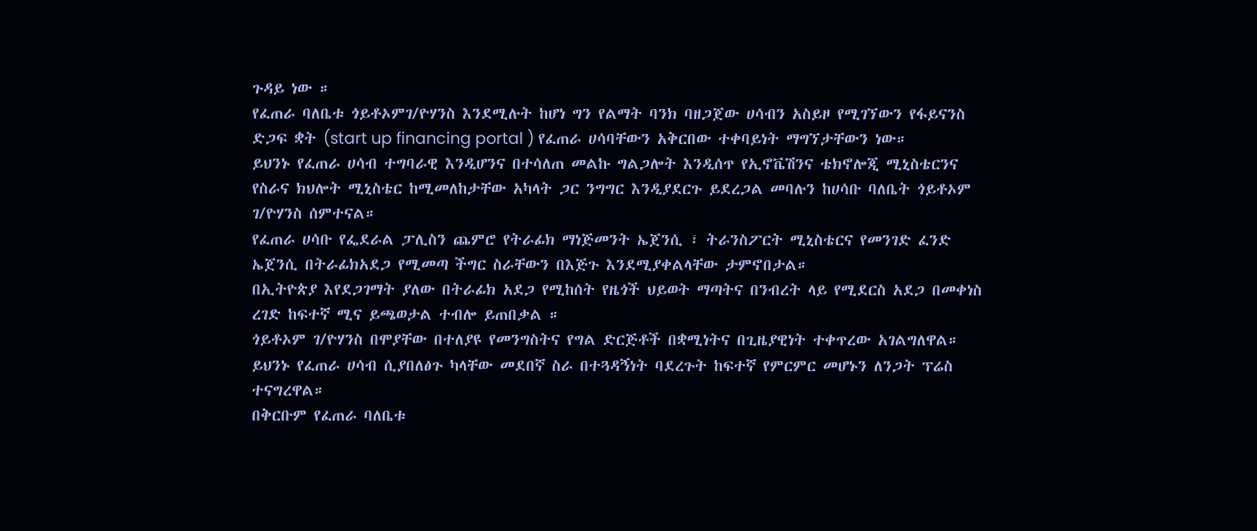ጉዳይ ነው ።
የፈጠራ ባለቤቱ ጎይቶኦምገ/ዮሃንስ እንደሚሉት ከሆነ ግን የልማት ባንክ ባዘጋጀው ሀሳብን አስይዞ የሚገኘውን የፋይናንስ ድጋፍ ቋት (start up financing portal ) የፈጠራ ሀሳባቸውን አቅርበው ተቀባይነት ማግኘታቸውን ነው።
ይህንኑ የፈጠራ ሀሳብ ተግባራዊ እንዲሆንና በተሳለጠ መልኩ ግልጋሎት እንዲሰጥ የኢኖቬሽንና ቴክኖሎጂ ሚኒስቴርንና የስራና ክህሎት ሚኒስቴር ከሚመለከታቸው አካላት ጋር ንግግር እንዲያደርጉ ይደረጋል መባሉን ከሀሳቡ ባለቤት ጎይቶኦም ገ/ዮሃንስ ሰምተናል።
የፈጠራ ሀሳቡ የፌደራል ፓሊስን ጨምሮ የትራፊክ ማነጅመንት ኤጀንሲ ፣ ትራንስፖርት ሚኒስቴርና የመንገድ ፈንድ ኤጀንሲ በትራፊክአደጋ የሚመጣ ችግር ስራቸውን በእጅጉ እንደሚያቀልላቸው ታምኖበታል።
በኢትዮጵያ እየደጋገማት ያለው በትራፊክ አደጋ የሚከሰት የዜጎች ህይወት ማጣትና በንብረት ላይ የሚደርስ አደጋ በመቀነስ ረገድ ከፍተኛ ሚና ይጫወታል ተብሎ ይጠበቃል ።
ጎይቶኦም ገ/ዮሃንስ በሞያቸው በተለያዩ የመንግስትና የግል ድርጅቶች በቋሚነትና በጊዜያዊነት ተቀጥረው አገልግለዋል። ይህንኑ የፈጠራ ሀሳብ ሲያበለፅጉ ካላቸው መደበኛ ስራ በተጓዳኝነት ባደረጉት ከፍተኛ የምርምር መሆኑን ለንጋት ፕሬስ ተናግረዋል።
በቅርቡም የፈጠራ ባለቤቱ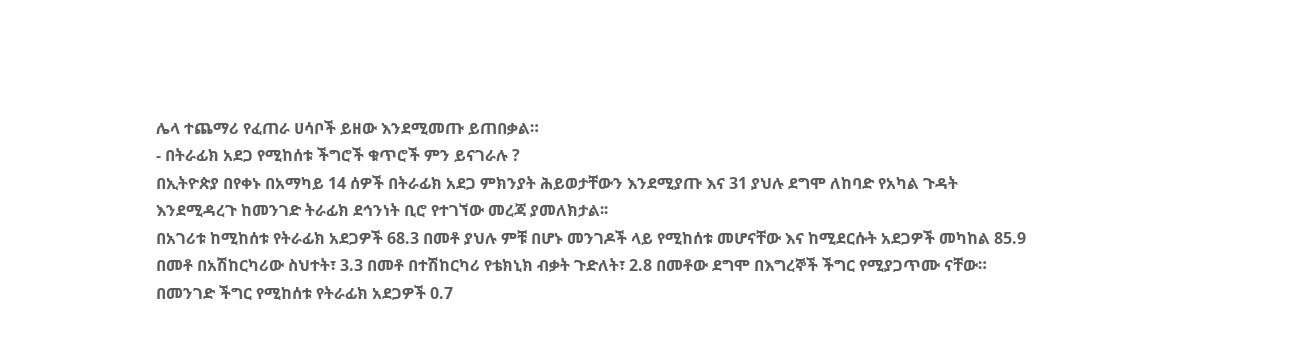ሌላ ተጨማሪ የፈጠራ ሀሳቦች ይዘው እንደሚመጡ ይጠበቃል።
- በትራፊክ አደጋ የሚከሰቱ ችግሮች ቁጥሮች ምን ይናገራሉ ?
በኢትዮጵያ በየቀኑ በአማካይ 14 ሰዎች በትራፊክ አደጋ ምክንያት ሕይወታቸውን እንደሚያጡ እና 31 ያህሉ ደግሞ ለከባድ የአካል ጉዳት እንደሚዳረጉ ከመንገድ ትራፊክ ደኅንነት ቢሮ የተገኘው መረጃ ያመለክታል፡፡
በአገሪቱ ከሚከሰቱ የትራፊክ አደጋዎች 68.3 በመቶ ያህሉ ምቹ በሆኑ መንገዶች ላይ የሚከሰቱ መሆናቸው እና ከሚደርሱት አደጋዎች መካከል 85.9 በመቶ በአሽከርካሪው ስህተት፣ 3.3 በመቶ በተሽከርካሪ የቴክኒክ ብቃት ጉድለት፣ 2.8 በመቶው ደግሞ በእግረኞች ችግር የሚያጋጥሙ ናቸው።
በመንገድ ችግር የሚከሰቱ የትራፊክ አደጋዎች 0.7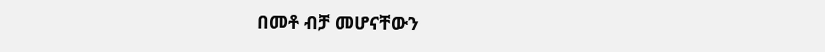በመቶ ብቻ መሆናቸውን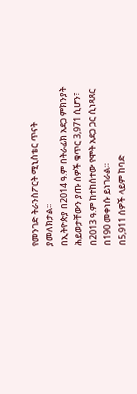የመንገድ ትራንስፖርት ሚኒስቴር ጥናት ያመለክታል፡፡
በኢትዮጵያ በ2014 ዓ.ም በትራፊክ አደጋ ምክንያት ሕይወታቸውን ያጡ ሰዎች ቁጥር 3,971 ሲሆን፣ በ2013 ዓ.ም ከተከሰተው የሞት አደጋ ጋር ሲነጻጸር በ190 መቀነሱ ይነገራል።
በ5,911 ሰዎች ላይም ከባድ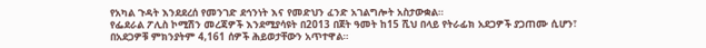የአካል ጉዳት እንደደረሰ የመንገድ ደኅንነት እና የመድህን ፈንድ አገልግሎት አስታውቋል።
የፌደራል ፖሊስ ኮሚሽን መረጃዎች እንደሚያሳዩት በ2013 በጀት ዓመት ከ15 ሺህ በላይ የትራፊክ አደጋዎች ያጋጠሙ ሲሆን፣ በአደጋዎቹ ምክንያትም 4,161 ሰዎች ሕይወታቸውን አጥተዋል።